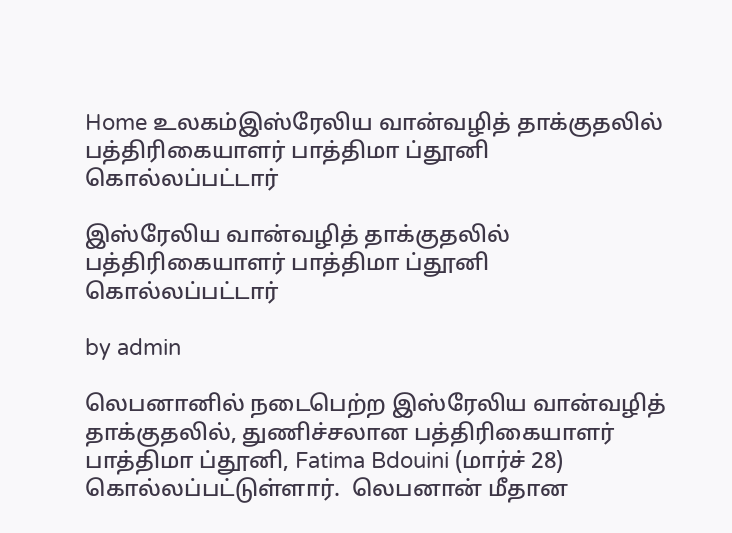Home உலகம்இஸ்ரேலிய வான்வழித் தாக்குதலில் பத்திரிகையாளர் பாத்திமா ப்தூனி கொல்லப்பட்டார்

இஸ்ரேலிய வான்வழித் தாக்குதலில் பத்திரிகையாளர் பாத்திமா ப்தூனி கொல்லப்பட்டார்

by admin

லெபனானில் நடைபெற்ற இஸ்ரேலிய வான்வழித் தாக்குதலில், துணிச்சலான பத்திரிகையாளர் பாத்திமா ப்தூனி, Fatima Bdouini (மார்ச் 28)  கொல்லப்பட்டுள்ளார்.  லெபனான் மீதான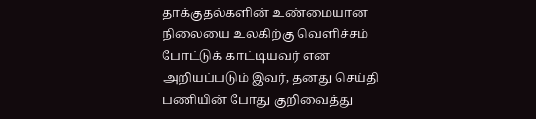தாக்குதல்களின் உண்மையான நிலையை உலகிற்கு வெளிச்சம் போட்டுக் காட்டியவர் என அறியப்படும் இவர், தனது செய்தி பணியின் போது குறிவைத்து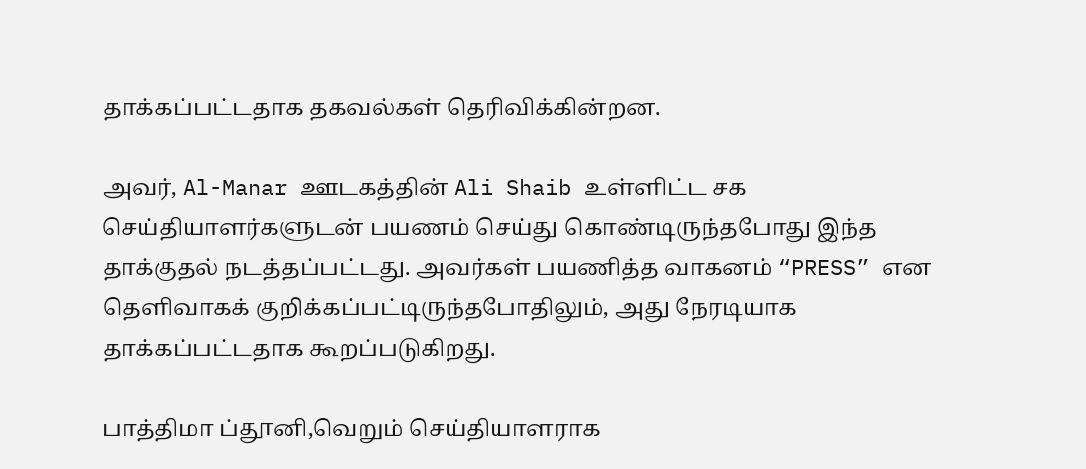தாக்கப்பட்டதாக தகவல்கள் தெரிவிக்கின்றன.

அவர், Al-Manar ஊடகத்தின் Ali Shaib உள்ளிட்ட சக செய்தியாளர்களுடன் பயணம் செய்து கொண்டிருந்தபோது இந்த தாக்குதல் நடத்தப்பட்டது. அவர்கள் பயணித்த வாகனம் “PRESS” என தெளிவாகக் குறிக்கப்பட்டிருந்தபோதிலும், அது நேரடியாக தாக்கப்பட்டதாக கூறப்படுகிறது.

பாத்திமா ப்தூனி,வெறும் செய்தியாளராக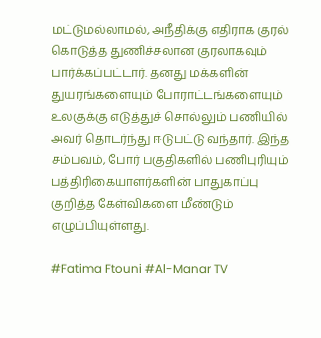மட்டுமல்லாமல், அநீதிக்கு எதிராக குரல் கொடுத்த துணிச்சலான குரலாகவும் பார்க்கப்பட்டார். தனது மக்களின் துயரங்களையும் போராட்டங்களையும் உலகுக்கு எடுத்துச் சொல்லும் பணியில் அவர் தொடர்ந்து ஈடுபட்டு வந்தார். இந்த சம்பவம், போர் பகுதிகளில் பணிபுரியும் பத்திரிகையாளர்களின் பாதுகாப்பு குறித்த கேள்விகளை மீண்டும் எழுப்பியுள்ளது.

#Fatima Ftouni #Al-Manar TV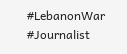#LebanonWar #Journalist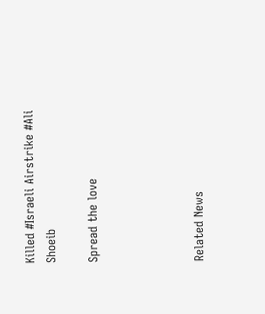Killed #Israeli Airstrike #Ali Shoeib

Spread the love




Related News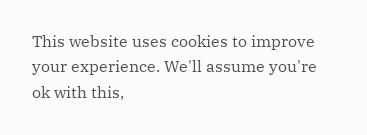This website uses cookies to improve your experience. We'll assume you're ok with this,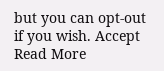but you can opt-out if you wish. Accept Read More